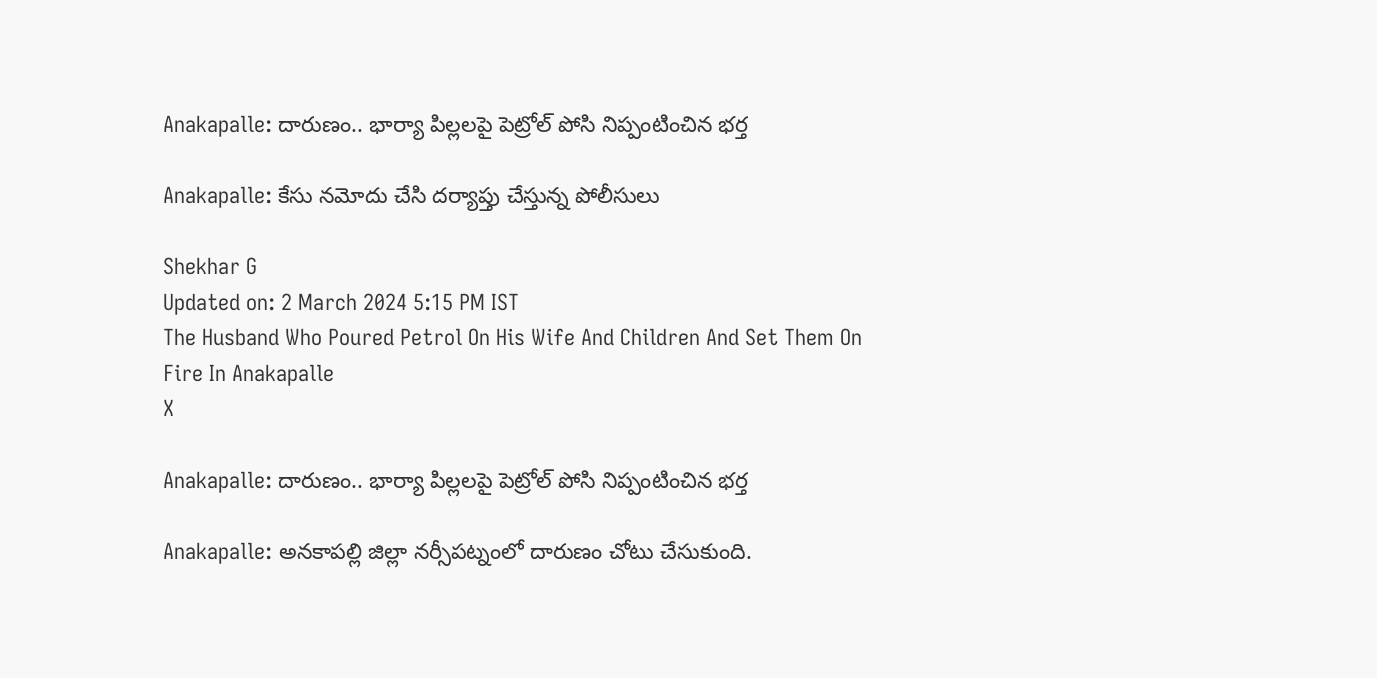Anakapalle: దారుణం.. భార్యా పిల్లలపై పెట్రోల్‌ పోసి నిప్పంటించిన భర్త

Anakapalle: కేసు నమోదు చేసి దర్యాప్తు చేస్తున్న పోలీసులు

Shekhar G
Updated on: 2 March 2024 5:15 PM IST
The Husband Who Poured Petrol On His Wife And Children And Set Them On Fire In Anakapalle
X

Anakapalle: దారుణం.. భార్యా పిల్లలపై పెట్రోల్‌ పోసి నిప్పంటించిన భర్త

Anakapalle: అనకాపల్లి జిల్లా నర్సీపట్నంలో దారుణం చోటు చేసుకుంది.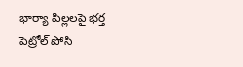భార్యా పిల్లలపై భర్త పెట్రోల్‌ పోసి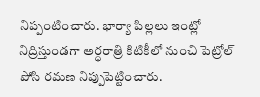నిప్పంటించారు. భార్యా పిల్లలు ఇంట్లో నిద్రిస్తుండగా అర్ధరాత్రి కిటికీలో నుంచి పెట్రోల్‌ పోసి రమణ నిప్పుపెట్టించారు.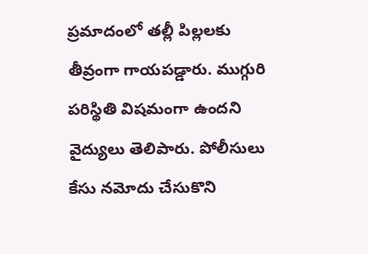ప్రమాదంలో తల్లీ పిల్లలకు తీవ్రంగా గాయపడ్డారు. ముగ్గురి పరిస్థితి విషమంగా ఉందని వైద్యులు తెలిపారు. పోలీసులు కేసు నమోదు చేసుకొని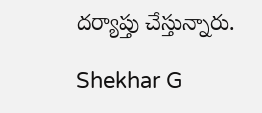దర్యాప్తు చేస్తున్నారు.

Shekhar G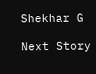Shekhar G

Next Story